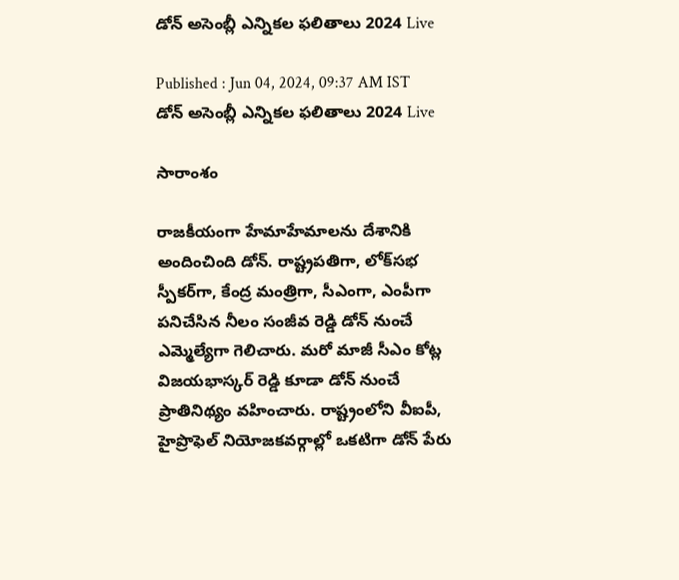డోన్ అసెంబ్లీ ఎన్నికల ఫలితాలు 2024 Live

Published : Jun 04, 2024, 09:37 AM IST
డోన్ అసెంబ్లీ ఎన్నికల ఫలితాలు 2024 Live

సారాంశం

రాజకీయంగా హేమాహేమాలను దేశానికి అందించింది డోన్. రాష్ట్రపతిగా, లోక్‌సభ స్పీకర్‌గా, కేంద్ర మంత్రిగా, సీఎంగా, ఎంపీగా పనిచేసిన నీలం సంజీవ రెడ్డి డోన్ నుంచే ఎమ్మెల్యేగా గెలిచారు. మరో మాజీ సీఎం కోట్ల విజయభాస్కర్ రెడ్డి కూడా డోన్ నుంచే ప్రాతినిథ్యం వహించారు. రాష్ట్రంలోని వీఐపీ, హైప్రొఫెల్ నియోజకవర్గాల్లో ఒకటిగా డోన్ పేరు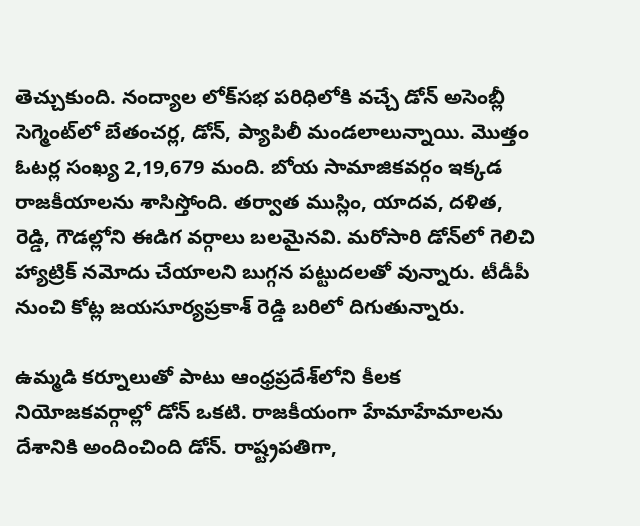తెచ్చుకుంది. నంద్యాల లోక్‌సభ పరిధిలోకి వచ్చే డోన్ అసెంబ్లీ సెగ్మెంట్‌లో బేతంచర్ల, డోన్, ప్యాపిలీ మండలాలున్నాయి. మొత్తం ఓటర్ల సంఖ్య 2,19,679 మంది. బోయ సామాజికవర్గం ఇక్కడ రాజకీయాలను శాసిస్తోంది. తర్వాత ముస్లిం, యాదవ, దళిత, రెడ్డి, గౌడల్లోని ఈడిగ వర్గాలు బలమైనవి. మరోసారి డోన్‌లో గెలిచి హ్యాట్రిక్ నమోదు చేయాలని బుగ్గన పట్టుదలతో వున్నారు. టీడీపీ నుంచి కోట్ల జయసూర్యప్రకాశ్ రెడ్డి బరిలో దిగుతున్నారు.

ఉమ్మడి కర్నూలుతో పాటు ఆంధ్రప్రదేశ్‌లోని కీలక నియోజకవర్గాల్లో డోన్ ఒకటి. రాజకీయంగా హేమాహేమాలను దేశానికి అందించింది డోన్. రాష్ట్రపతిగా,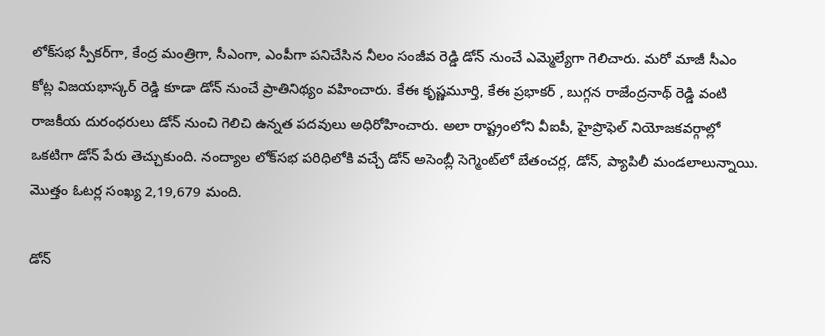లోక్‌సభ స్పీకర్‌గా, కేంద్ర మంత్రిగా, సీఎంగా, ఎంపీగా పనిచేసిన నీలం సంజీవ రెడ్డి డోన్ నుంచే ఎమ్మెల్యేగా గెలిచారు. మరో మాజీ సీఎం కోట్ల విజయభాస్కర్ రెడ్డి కూడా డోన్ నుంచే ప్రాతినిథ్యం వహించారు. కేఈ కృష్ణమూర్తి, కేఈ ప్రభాకర్ , బుగ్గన రాజేంద్రనాథ్ రెడ్డి వంటి రాజకీయ దురంధరులు డోన్‌ నుంచి గెలిచి ఉన్నత పదవులు అధిరోహించారు. అలా రాష్ట్రంలోని వీఐపీ, హైప్రొఫెల్ నియోజకవర్గాల్లో ఒకటిగా డోన్ పేరు తెచ్చుకుంది. నంద్యాల లోక్‌సభ పరిధిలోకి వచ్చే డోన్ అసెంబ్లీ సెగ్మెంట్‌లో బేతంచర్ల, డోన్, ప్యాపిలీ మండలాలున్నాయి. మొత్తం ఓటర్ల సంఖ్య 2,19,679 మంది.

డోన్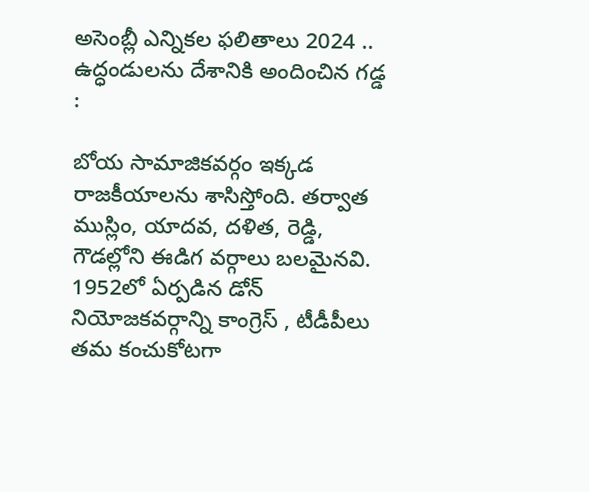అసెంబ్లీ ఎన్నికల ఫలితాలు 2024 .. ఉద్ధండులను దేశానికి అందించిన గడ్డ :

బోయ సామాజికవర్గం ఇక్కడ రాజకీయాలను శాసిస్తోంది. తర్వాత ముస్లిం, యాదవ, దళిత, రెడ్డి, గౌడల్లోని ఈడిగ వర్గాలు బలమైనవి. 1952లో ఏర్పడిన డోన్ నియోజకవర్గాన్ని కాంగ్రెస్ , టీడీపీలు తమ కంచుకోటగా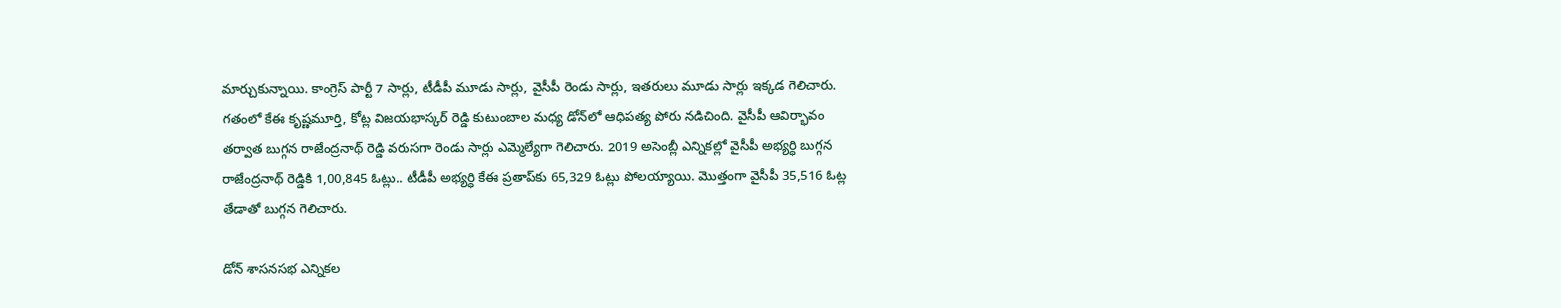మార్చుకున్నాయి. కాంగ్రెస్ పార్టీ 7 సార్లు, టీడీపీ మూడు సార్లు, వైసీపీ రెండు సార్లు, ఇతరులు మూడు సార్లు ఇక్కడ గెలిచారు. గతంలో కేఈ కృష్ణమూర్తి, కోట్ల విజయభాస్కర్ రెడ్డి కుటుంబాల మధ్య డోన్‌లో ఆధిపత్య పోరు నడిచింది. వైసీపీ ఆవిర్భావం తర్వాత బుగ్గన రాజేంద్రనాథ్ రెడ్డి వరుసగా రెండు సార్లు ఎమ్మెల్యేగా గెలిచారు. 2019 అసెంబ్లీ ఎన్నికల్లో వైసీపీ అభ్యర్ధి బుగ్గన రాజేంద్రనాథ్ రెడ్డికి 1,00,845 ఓట్లు.. టీడీపీ అభ్యర్ధి కేఈ ప్రతాప్‌కు 65,329 ఓట్లు పోలయ్యాయి. మొత్తంగా వైసీపీ 35,516 ఓట్ల తేడాతో బుగ్గన గెలిచారు.

డోన్ శాసనసభ ఎన్నికల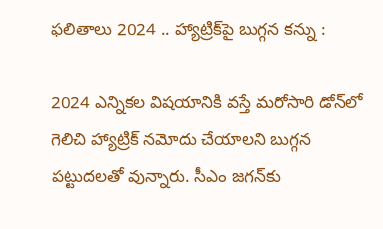ఫలితాలు 2024 .. హ్యాట్రిక్‌పై బుగ్గన కన్ను :

2024 ఎన్నికల విషయానికి వస్తే మరోసారి డోన్‌లో గెలిచి హ్యాట్రిక్ నమోదు చేయాలని బుగ్గన పట్టుదలతో వున్నారు. సీఎం జగన్‌కు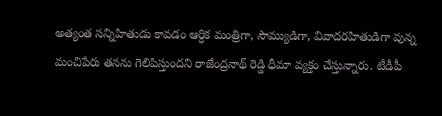అత్యంత సన్నిహితుడు కావడం ఆర్ధిక మంత్రిగా, సౌమ్యుడిగా, వివాదరహితుడిగా వున్న మంచిపేరు తనను గెలిపిస్తుందని రాజేంద్రనాథ్ రెడ్డి ధీమా వ్యక్తం చేస్తున్నారు. టీడీపీ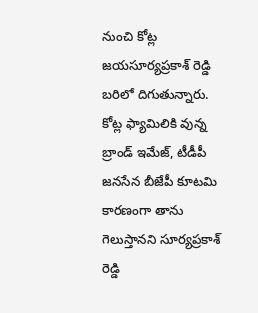నుంచి కోట్ల జయసూర్యప్రకాశ్ రెడ్డి బరిలో దిగుతున్నారు. కోట్ల ఫ్యామిలికి వున్న బ్రాండ్ ఇమేజ్, టీడీపీ జనసేన బీజేపీ కూటమి కారణంగా తాను గెలుస్తానని సూర్యప్రకాశ్ రెడ్డి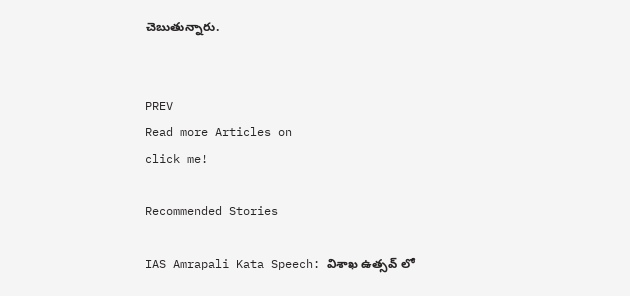చెబుతున్నారు.


PREV
Read more Articles on
click me!

Recommended Stories

IAS Amrapali Kata Speech: విశాఖ ఉత్సవ్ లో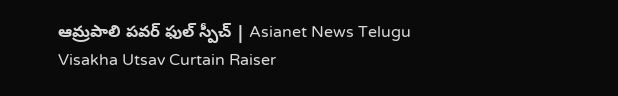ఆమ్రపాలి పవర్ ఫుల్ స్పీచ్ | Asianet News Telugu
Visakha Utsav Curtain Raiser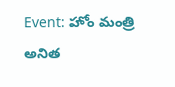Event: హోం మంత్రి అనిత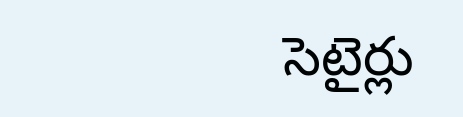సెటైర్లు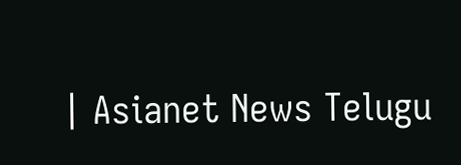| Asianet News Telugu